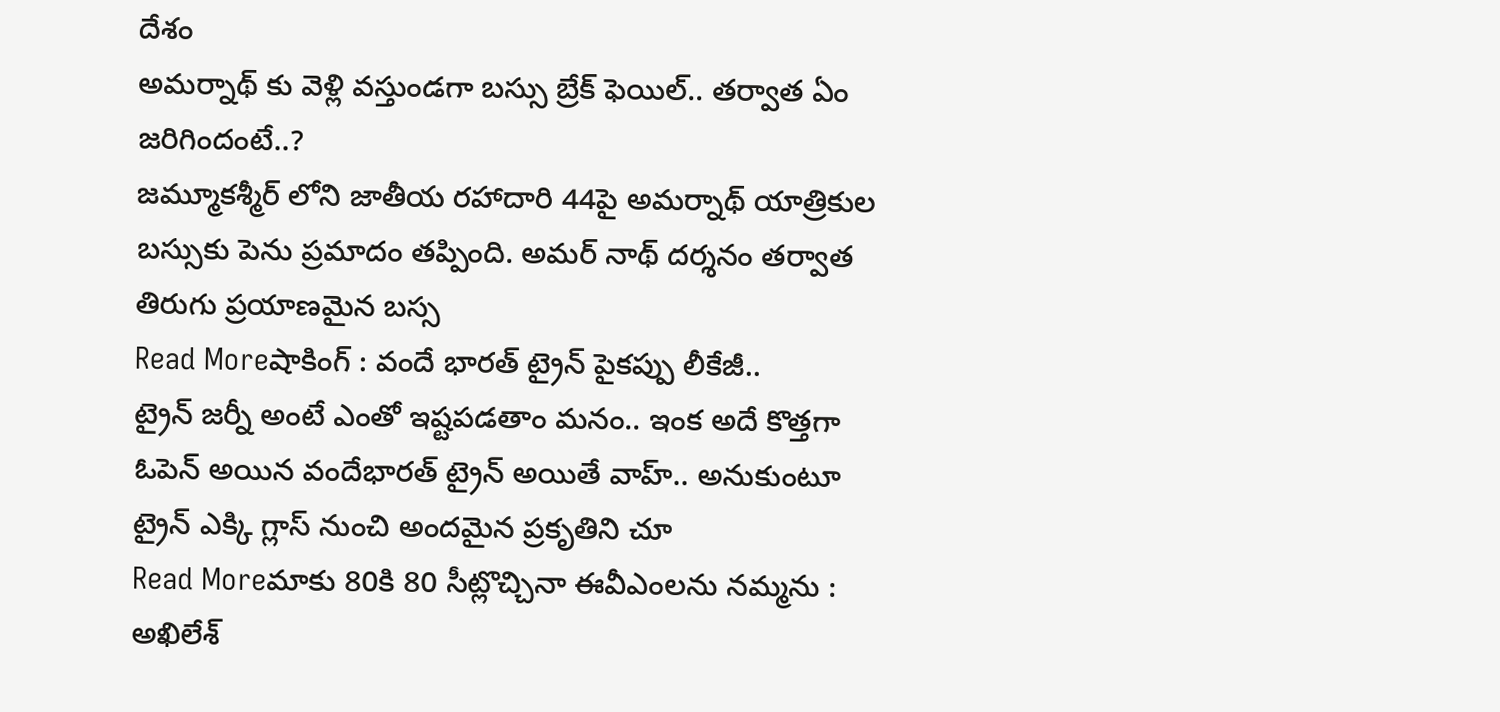దేశం
అమర్నాథ్ కు వెళ్లి వస్తుండగా బస్సు బ్రేక్ ఫెయిల్.. తర్వాత ఏం జరిగిందంటే..?
జమ్మూకశ్మీర్ లోని జాతీయ రహాదారి 44పై అమర్నాథ్ యాత్రికుల బస్సుకు పెను ప్రమాదం తప్పింది. అమర్ నాథ్ దర్శనం తర్వాత తిరుగు ప్రయాణమైన బస్స
Read Moreషాకింగ్ : వందే భారత్ ట్రైన్ పైకప్పు లీకేజీ..
ట్రైన్ జర్నీ అంటే ఎంతో ఇష్టపడతాం మనం.. ఇంక అదే కొత్తగా ఓపెన్ అయిన వందేభారత్ ట్రైన్ అయితే వాహ్.. అనుకుంటూ ట్రైన్ ఎక్కి గ్లాస్ నుంచి అందమైన ప్రకృతిని చూ
Read Moreమాకు 80కి 80 సీట్లొచ్చినా ఈవీఎంలను నమ్మను : అఖిలేశ్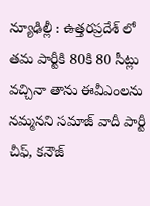న్యూఢిల్లీ : ఉత్తరప్రదేశ్ లో తమ పార్టీకి 80కి 80 సీట్లు వచ్చినా తాను ఈవీఎంలను నమ్మనని సమాజ్ వాదీ పార్టీ చీఫ్, కనౌజ్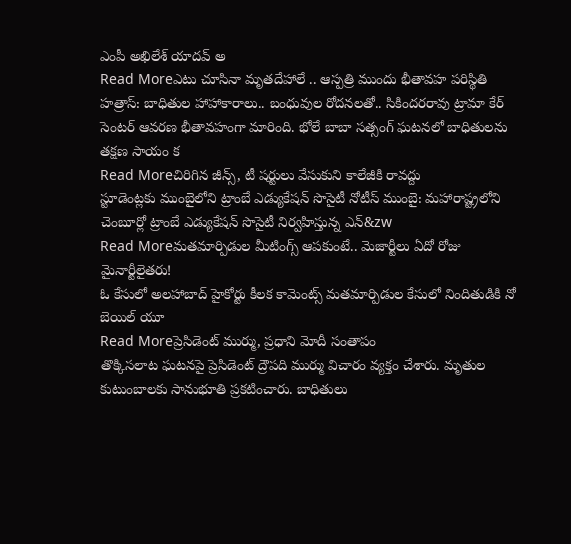ఎంపీ అఖిలేశ్ యాదవ్ అ
Read Moreఎటు చూసినా మృతదేహాలే .. ఆస్పత్రి ముందు భీతావహ పరిస్థితి
హత్రాస్: బాధితుల హాహాకారాలు.. బంధువుల రోదనలతో.. సికిందరరావు ట్రామా కేర్ సెంటర్ ఆవరణ భీతావహంగా మారింది. భోలే బాబా సత్సంగ్ ఘటనలో బాధితులను తక్షణ సాయం క
Read Moreచిరిగిన జీన్స్, టీ షర్టులు వేసుకుని కాలేజీకి రావద్దు
స్టూడెంట్లకు ముంబైలోని ట్రాంబే ఎడ్యుకేషన్ సొసైటీ నోటీస్ ముంబై: మహారాష్ట్రలోని చెంబూర్లో ట్రాంబే ఎడ్యుకేషన్ సొసైటీ నిర్వహిస్తున్న ఎన్&zw
Read Moreమతమార్పిడుల మీటింగ్స్ ఆపకుంటే.. మెజార్టీలు ఏదో రోజు మైనార్టీలైతరు!
ఓ కేసులో అలహాబాద్ హైకోర్టు కీలక కామెంట్స్ మతమార్పిడుల కేసులో నిందితుడికి నో బెయిల్ యూ
Read Moreప్రెసిడెంట్ ముర్ము, ప్రధాని మోదీ సంతాపం
తొక్కిసలాట ఘటనపై ప్రెసిడెంట్ ద్రౌపది ముర్ము విచారం వ్యక్తం చేశారు. మృతుల కుటుంబాలకు సానుభూతి ప్రకటించారు. బాధితులు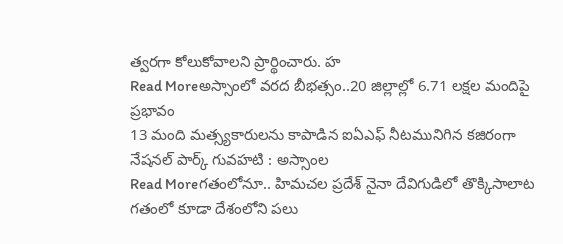త్వరగా కోలుకోవాలని ప్రార్థించారు. హ
Read Moreఅస్సాంలో వరద బీభత్సం..20 జిల్లాల్లో 6.71 లక్షల మందిపై ప్రభావం
13 మంది మత్స్యకారులను కాపాడిన ఐఏఎఫ్ నీటమునిగిన కజిరంగా నేషనల్ పార్క్ గువహటి : అస్సాంల
Read Moreగతంలోనూ.. హిమచల ప్రదేశ్ నైనా దేవిగుడిలో తొక్కిసాలాట
గతంలో కూడా దేశంలోని పలు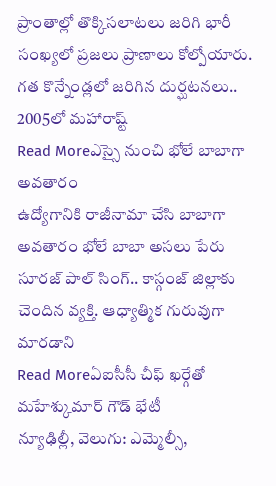ప్రాంతాల్లో తొక్కిసలాటలు జరిగి భారీ సంఖ్యలో ప్రజలు ప్రాణాలు కోల్పోయారు. గత కొన్నేండ్లలో జరిగిన దుర్ఘటనలు.. 2005లో మహారాష్ట్
Read Moreఎస్సై నుంచి భోలే బాబాగా అవతారం
ఉద్యోగానికి రాజీనామా చేసి బాబాగా అవతారం భోలే బాబా అసలు పేరు సూరజ్ పాల్ సింగ్.. కాస్గంజ్ జిల్లాకు చెందిన వ్యక్తి. ఆధ్యాత్మిక గురువుగా మారడాని
Read Moreఏఐసీసీ చీఫ్ ఖర్గేతో మహేశ్కుమార్ గౌడ్ భేటీ
న్యూఢిల్లీ, వెలుగు: ఎమ్మెల్సీ,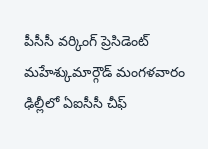పీసీసీ వర్కింగ్ ప్రెసిడెంట్ మహేశ్కుమార్గౌడ్ మంగళవారం ఢిల్లీలో ఏఐసీసీ చీఫ్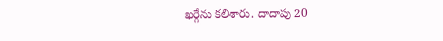ఖర్గేను కలిశారు. దాదాపు 20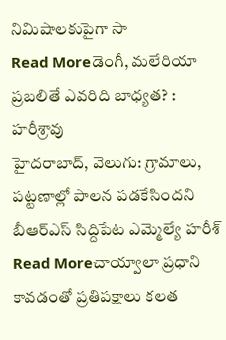నిమిషాలకుపైగా సా
Read Moreడెంగీ, మలేరియా ప్రబలితే ఎవరిది బాధ్యత? : హరీశ్రావు
హైదరాబాద్, వెలుగు: గ్రామాలు, పట్టణాల్లో పాలన పడకేసిందని బీఆర్ఎస్ సిద్దిపేట ఎమ్మెల్యే హరీశ్
Read Moreచాయ్వాలా ప్రధాని కావడంతో ప్రతిపక్షాలు కలత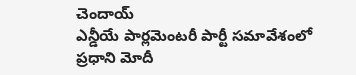చెందాయ్
ఎన్డీయే పార్లమెంటరీ పార్టీ సమావేశంలో ప్రధాని మోదీ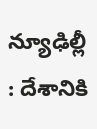న్యూఢిల్లీ : దేశానికి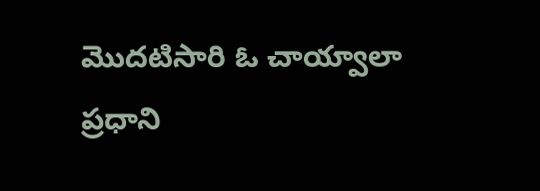మొదటిసారి ఓ చాయ్వాలా ప్రధాని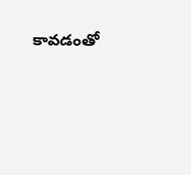కావడంతో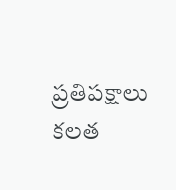ప్రతిపక్షాలు కలత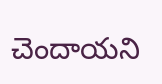చెందాయని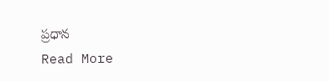ప్రధాన
Read More